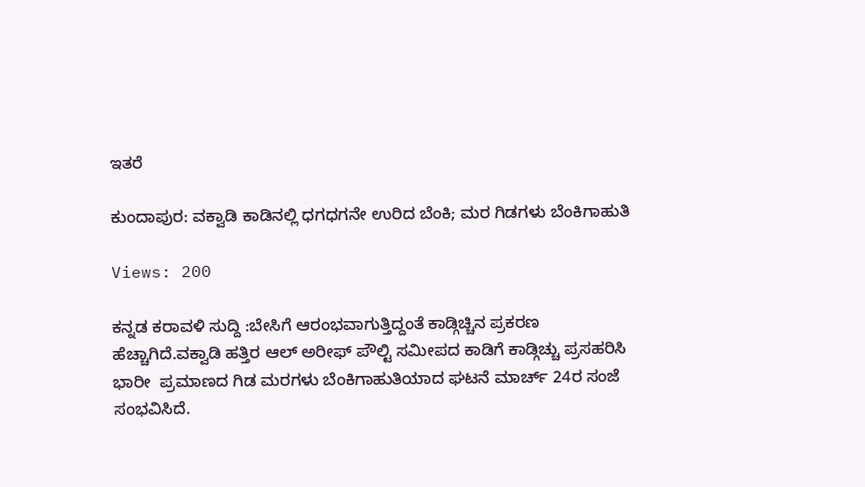ಇತರೆ

ಕುಂದಾಪುರ: ವಕ್ವಾಡಿ ಕಾಡಿನಲ್ಲಿ ಧಗಧಗನೇ ಉರಿದ ಬೆಂಕಿ; ಮರ ಗಿಡಗಳು ಬೆಂಕಿಗಾಹುತಿ

Views: 200

ಕನ್ನಡ ಕರಾವಳಿ ಸುದ್ದಿ :ಬೇಸಿಗೆ ಆರಂಭವಾಗುತ್ತಿದ್ದಂತೆ ಕಾಡ್ಗಿಚ್ಚಿನ ಪ್ರಕರಣ ಹೆಚ್ಚಾಗಿದೆ.ವಕ್ವಾಡಿ ಹತ್ತಿರ ಆಲ್ ಅರೀಫ್ ಪೌಲ್ಟಿ ಸಮೀಪದ ಕಾಡಿಗೆ ಕಾಡ್ಗಿಚ್ಚು ಪ್ರಸಹರಿಸಿ ಭಾರೀ  ಪ್ರಮಾಣದ ಗಿಡ ಮರಗಳು ಬೆಂಕಿಗಾಹುತಿಯಾದ ಘಟನೆ ಮಾರ್ಚ್ 24ರ ಸಂಜೆ ಸಂಭವಿಸಿದೆ.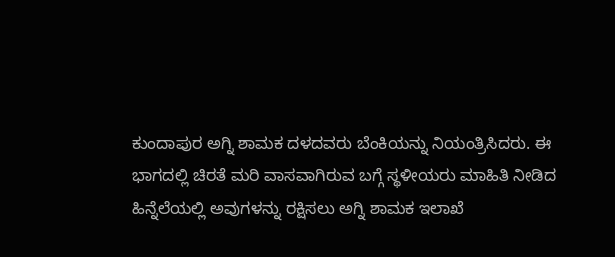ಕುಂದಾಪುರ ಅಗ್ನಿ ಶಾಮಕ ದಳದವರು ಬೆಂಕಿಯನ್ನು ನಿಯಂತ್ರಿಸಿದರು. ಈ ಭಾಗದಲ್ಲಿ ಚಿರತೆ ಮರಿ ವಾಸವಾಗಿರುವ ಬಗ್ಗೆ ಸ್ಥಳೀಯರು ಮಾಹಿತಿ ನೀಡಿದ ಹಿನ್ನೆಲೆಯಲ್ಲಿ ಅವುಗಳನ್ನು ರಕ್ಷಿಸಲು ಅಗ್ನಿ ಶಾಮಕ ಇಲಾಖೆ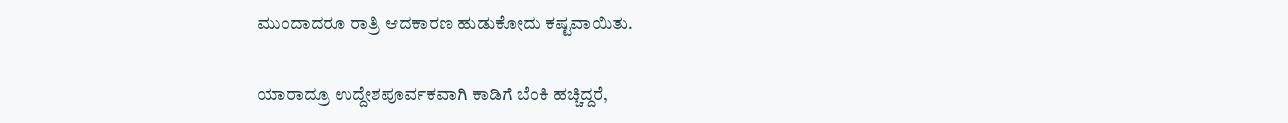ಮುಂದಾದರೂ ರಾತ್ರಿ ಆದಕಾರಣ ಹುಡುಕೋದು ಕಷ್ಟವಾಯಿತು.

ಯಾರಾದ್ರೂ ಉದ್ದೇಶಪೂರ್ವಕವಾಗಿ ಕಾಡಿಗೆ ಬೆಂಕಿ ಹಚ್ಚಿದ್ದರೆ,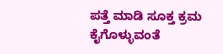ಪತ್ತೆ ಮಾಡಿ ಸೂಕ್ತ ಕ್ರಮ ಕೈಗೊಳ್ಳುವಂತೆ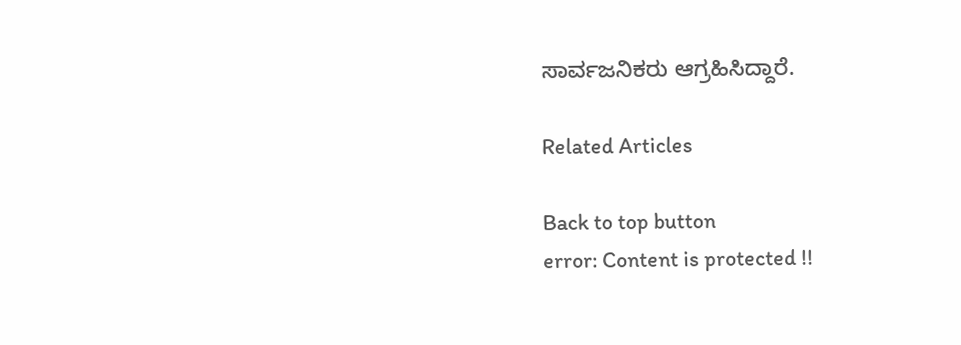ಸಾರ್ವಜನಿಕರು ಆಗ್ರಹಿಸಿದ್ದಾರೆ.

Related Articles

Back to top button
error: Content is protected !!